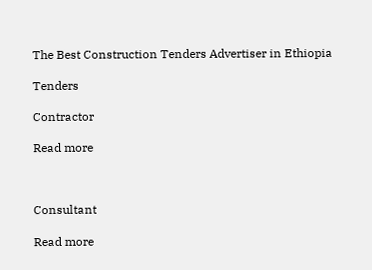The Best Construction Tenders Advertiser in Ethiopia

Tenders

Contractor

Read more



Consultant

Read more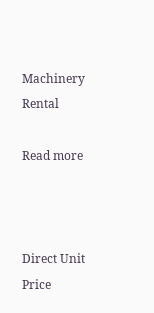Machinery Rental

Read more



Direct Unit Price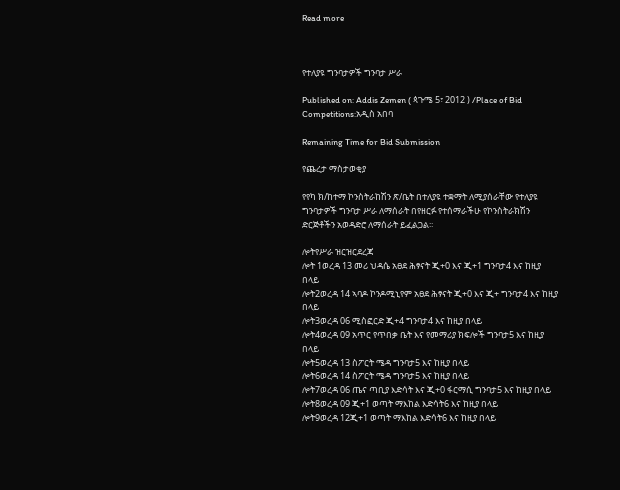Read more



የተለያዩ ግንባታዎች ግንባታ ሥራ

Published on: Addis Zemen ( ጳጉሜ 5፣ 2012 ) /Place of Bid Competitions:አዲስ አበባ

Remaining Time for Bid Submission

የጨረታ ማስታወቂያ

የየካ ክ/ከተማ ኮንስትራከሽን ጽ/ቤት በተለያዩ ተቋማት ለሚያሰራቸው የተለያዩ ግንባታዎች ግንባታ ሥራ ለማሰራት በየዘርፉ የተሰማራችሁ የኮንስትራክሽን ድርጅቶችን አወዳድሮ ለማሰራት ይፈልጋል፡፡

ሎትየሥራ ዝርዝርደረጃ
ሎት 1ወረዳ 13 መሪ ህዳሴ አፀደ ሕፃናት ጂ+0 እና ጂ+1 ግንባታ4 እና ከዚያ በላይ
ሎት2ወረዳ 14 ኣባዶ ኮንዶሚኒየም አፀደ ሕፃናት ጂ+0 እና ጂ+ ግንባታ4 እና ከዚያ በላይ
ሎት3ወረዳ 06 ሚስፎርድ ጂ+4 ግንባታ4 እና ከዚያ በላይ
ሎት4ወረዳ 09 አጥር የጥበቃ ቤት እና የመማሪያ ክፍሎች ግንባታ5 እና ከዚያ በላይ
ሎት5ወረዳ 13 ስፖርት ሜዳ ግንባታ5 እና ከዚያ በላይ
ሎት6ወረዳ 14 ስፖርት ሜዳ ግንባታ5 እና ከዚያ በላይ
ሎት7ወረዳ 06 ጤና ጣቢያ እድሳት እና ጂ+0 ፋርማሲ ግንባታ5 እና ከዚያ በላይ
ሎት8ወረዳ 09 ጂ+1 ወጣት ማእከል እድሳት6 እና ከዚያ በላይ
ሎት9ወረዳ 12ጂ+1 ወጣት ማእከል እድሳት6 እና ከዚያ በላይ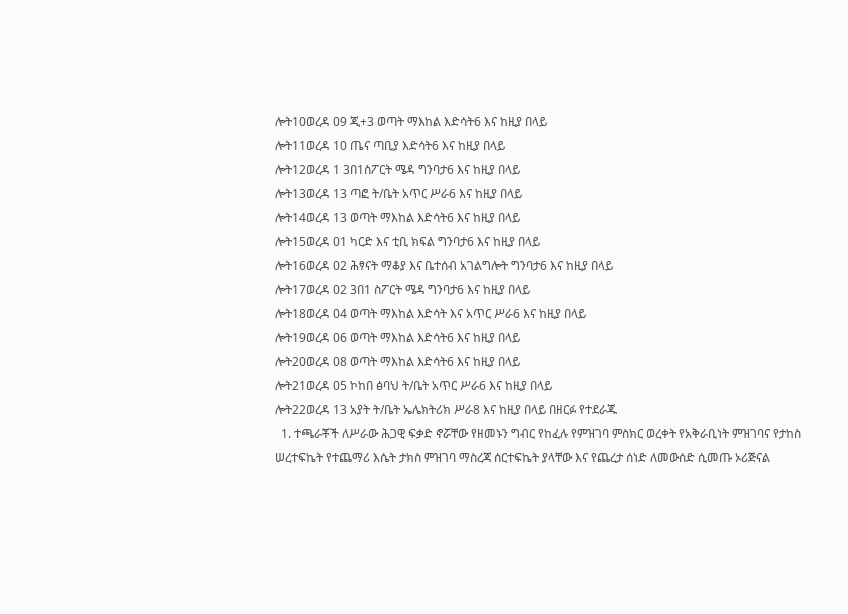ሎት10ወረዳ 09 ጂ+3 ወጣት ማእከል እድሳት6 እና ከዚያ በላይ
ሎት11ወረዳ 10 ጤና ጣቢያ እድሳት6 እና ከዚያ በላይ
ሎት12ወረዳ 1 3በ1ስፖርት ሜዳ ግንባታ6 እና ከዚያ በላይ
ሎት13ወረዳ 13 ጣፎ ት/ቤት አጥር ሥራ6 እና ከዚያ በላይ
ሎት14ወረዳ 13 ወጣት ማእከል እድሳት6 እና ከዚያ በላይ
ሎት15ወረዳ 01 ካርድ እና ቲቢ ክፍል ግንባታ6 እና ከዚያ በላይ
ሎት16ወረዳ 02 ሕፃናት ማቆያ እና ቤተሰብ አገልግሎት ግንባታ6 እና ከዚያ በላይ
ሎት17ወረዳ 02 3በ1 ስፖርት ሜዳ ግንባታ6 እና ከዚያ በላይ
ሎት18ወረዳ 04 ወጣት ማእከል እድሳት እና አጥር ሥራ6 እና ከዚያ በላይ
ሎት19ወረዳ 06 ወጣት ማእከል እድሳት6 እና ከዚያ በላይ
ሎት20ወረዳ 08 ወጣት ማእከል እድሳት6 እና ከዚያ በላይ
ሎት21ወረዳ 05 ኮከበ ፅባህ ት/ቤት አጥር ሥራ6 እና ከዚያ በላይ
ሎት22ወረዳ 13 አያት ት/ቤት ኤሌክትሪክ ሥራ8 እና ከዚያ በላይ በዘርፉ የተደራጁ
  1. ተጫራቾች ለሥራው ሕጋዊ ፍቃድ ኖሯቸው የዘመኑን ግብር የከፈሉ የምዝገባ ምስክር ወረቀት የአቅራቢነት ምዝገባና የታከስ ሠረተፍኬት የተጨማሪ እሴት ታክስ ምዝገባ ማስረጃ ሰርተፍኬት ያላቸው እና የጨረታ ሰነድ ለመውሰድ ሲመጡ ኦሪጅናል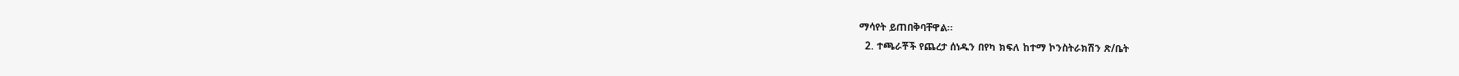ማሳየት ይጠበቅባቸዋል፡፡
  2. ተጫራቾች የጨረታ ሰነዱን በየካ ክፍለ ከተማ ኮንስትራክሽን ጽ/ቤት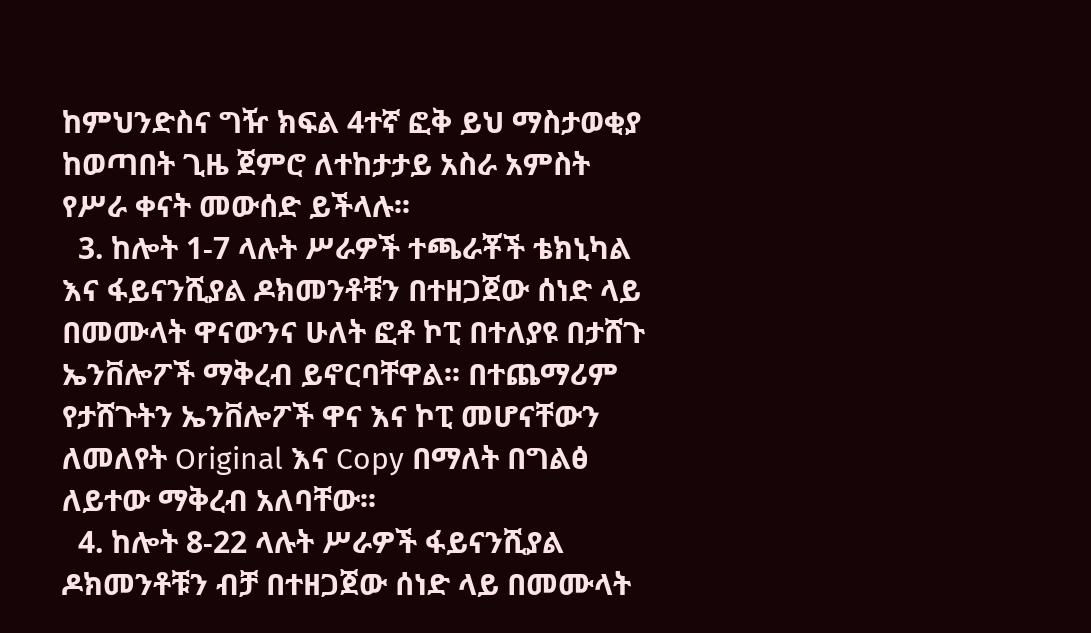ከምህንድስና ግዥ ክፍል 4ተኛ ፎቅ ይህ ማስታወቂያ ከወጣበት ጊዜ ጀምሮ ለተከታታይ አስራ አምስት የሥራ ቀናት መውሰድ ይችላሉ፡፡
  3. ከሎት 1-7 ላሉት ሥራዎች ተጫራቾች ቴክኒካል እና ፋይናንሺያል ዶክመንቶቹን በተዘጋጀው ሰነድ ላይ በመሙላት ዋናውንና ሁለት ፎቶ ኮፒ በተለያዩ በታሸጉ ኤንቨሎፖች ማቅረብ ይኖርባቸዋል፡፡ በተጨማሪም የታሸጉትን ኤንቨሎፖች ዋና እና ኮፒ መሆናቸውን ለመለየት Original እና Copy በማለት በግልፅ ለይተው ማቅረብ አለባቸው፡፡
  4. ከሎት 8-22 ላሉት ሥራዎች ፋይናንሺያል ዶክመንቶቹን ብቻ በተዘጋጀው ሰነድ ላይ በመሙላት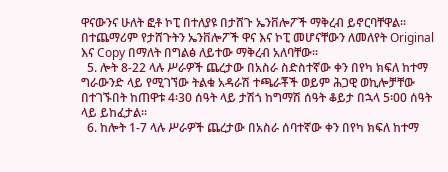ዋናውንና ሁለት ፎቶ ኮፒ በተለያዩ በታሸጉ ኤንቨሎፖች ማቅረብ ይኖርባቸዋል፡፡ በተጨማሪም የታሸጉትን ኤንቨሎፖች ዋና እና ኮፒ መሆናቸውን ለመለየት Original እና Copy በማለት በግልፅ ለይተው ማቅረብ አለባቸው፡፡
  5. ሎት 8-22 ላሉ ሥራዎች ጨረታው በአስራ ስድስተኛው ቀን በየካ ክፍለ ከተማ ግራውንድ ላይ የሚገኘው ትልቁ አዳራሽ ተጫራቾች ወይም ሕጋዊ ወኪሎቻቸው በተገኙበት ከጠዋቱ 4፡30 ሰዓት ላይ ታሽጎ ከግማሽ ሰዓት ቆይታ በኋላ 5፡00 ሰዓት ላይ ይከፈታል፡፡
  6. ከሎት 1-7 ላሉ ሥራዎች ጨረታው በአስራ ሰባተኛው ቀን በየካ ክፍለ ከተማ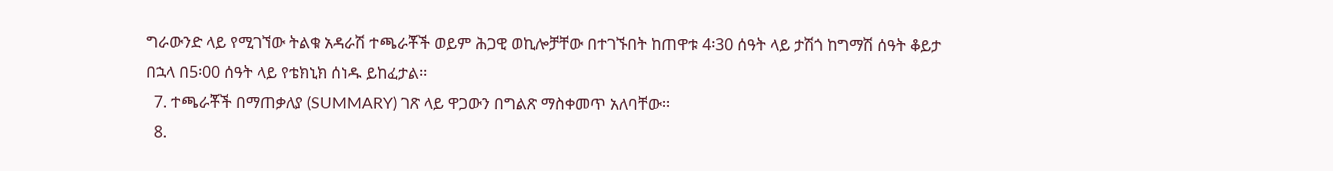ግራውንድ ላይ የሚገኘው ትልቁ አዳራሽ ተጫራቾች ወይም ሕጋዊ ወኪሎቻቸው በተገኙበት ከጠዋቱ 4፡30 ሰዓት ላይ ታሽጎ ከግማሽ ሰዓት ቆይታ በኋላ በ5፡00 ሰዓት ላይ የቴክኒክ ሰነዱ ይከፈታል፡፡
  7. ተጫራቾች በማጠቃለያ (SUMMARY) ገጽ ላይ ዋጋውን በግልጽ ማስቀመጥ አለባቸው፡፡
  8.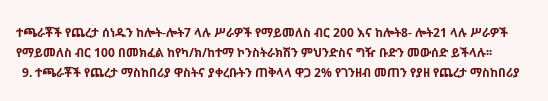ተጫራቾች የጨረታ ሰነዱን ከሎት-ሎት7 ላሉ ሥራዎች የማይመለስ ብር 200 እና ከሎት8- ሎት21 ላሉ ሥራዎች የማይመለስ ብር 100 በመክፈል ከየካ/ክ/ከተማ ኮንስትራክሽን ምህንድስና ግዥ ቡድን መውሰድ ይችላሉ፡፡
  9. ተጫራቾች የጨረታ ማስከበሪያ ዋስትና ያቀረቡትን ጠቅላላ ዋጋ 2% የገንዘብ መጠን የያዘ የጨረታ ማስከበሪያ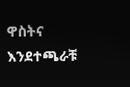ዋስትና እንደተጫራቹ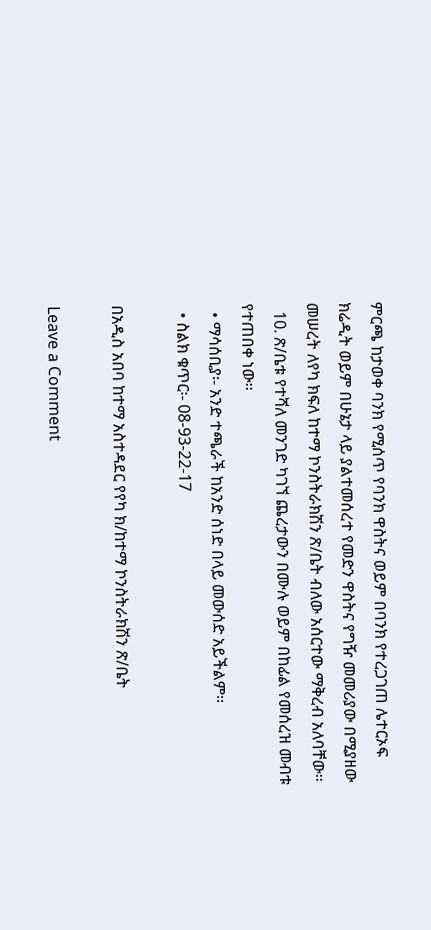ምርጫ ከታወቀ ባንክ የሚሰጥ የባንክ ዋስትና ወይም በባንክ የተረጋገጠ ሌተርኦፍ ክሬዲት ወይም በሁኔታ ላይ ያልተመሰረተ የመድን ዋስትና የግዥ መመሪያው በሚያዘው መሠረት ለየካ ክፍለ ከተማ ኮንስትራክሽን ጽ/ቤት ብለው አሰርተው ማቅረብ አለባቸው፡፡
  10. ጽ/ቤቱ የተሻለ መንገድ ካገኘ ጨረታውን በሙሉ ወይም በከፊል የመሰረዝ መብቱ የተጠበቀ ነው፡፡
  • ማሳሰቢያ፡- አንድ ተጫራች ከአንድ ሰነድ በላይ መውሰድ አይችልም፡፡
  • ስልክ ቁጥር፡- 08-93-22-17

በአዲስ አበባ ከተማ አስተዳደር የየካ ክ/ከተማ ኮንስትራክሽን ጽ/ቤት

Leave a Comment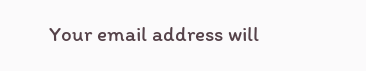Your email address will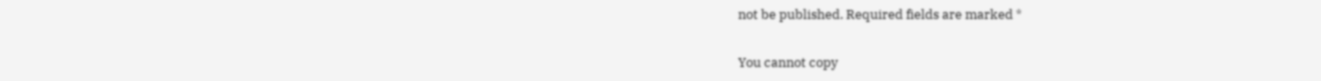not be published. Required fields are marked *

You cannot copy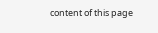content of this page